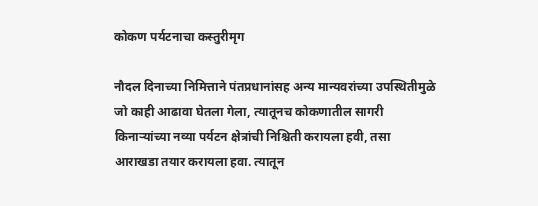कोकण पर्यटनाचा कस्तुरीमृग

नौदल दिनाच्या निमित्ताने पंतप्रधानांसह अन्य मान्यवरांच्या उपस्थितीमुळे जो काही आढावा घेतला गेला, त्यातूनच कोकणातील सागरी किनाऱ्यांच्या नव्या पर्यटन क्षेत्रांची निश्चिती करायला हवी, तसा आराखडा तयार करायला हवा. त्यातून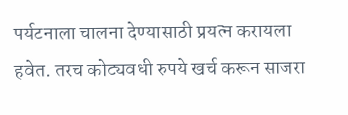पर्यटनाला चालना देण्यासाठी प्रयत्न करायला हवेत. तरच कोट्यवधी रुपये खर्च करून साजरा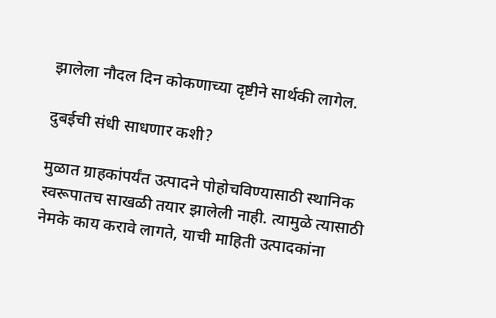झालेला नौदल दिन कोकणाच्या दृष्टीने सार्थकी लागेल.

दुबईची संधी साधणार कशी?

मुळात ग्राहकांपर्यंत उत्पादने पोहोचविण्यासाठी स्थानिक स्वरूपातच साखळी तयार झालेली नाही. त्यामुळे त्यासाठी नेमके काय करावे लागते, याची माहिती उत्पादकांना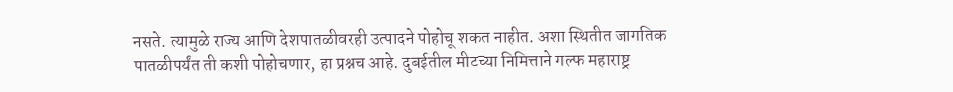नसते. त्यामुळे राज्य आणि देशपातळीवरही उत्पादने पोहोचू शकत नाहीत. अशा स्थितीत जागतिक पातळीपर्यंत ती कशी पोहोचणार, हा प्रश्नच आहे. दुबईतील मीटच्या निमित्ताने गल्फ महाराष्ट्र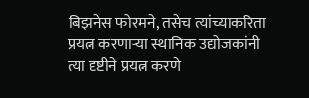बिझनेस फोरमने, तसेच त्यांच्याकरिता प्रयत्न करणाऱ्या स्थानिक उद्योजकांनी त्या दृष्टीने प्रयत्न करणे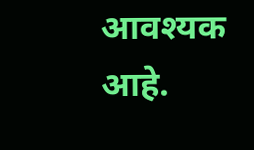आवश्यक आहे.